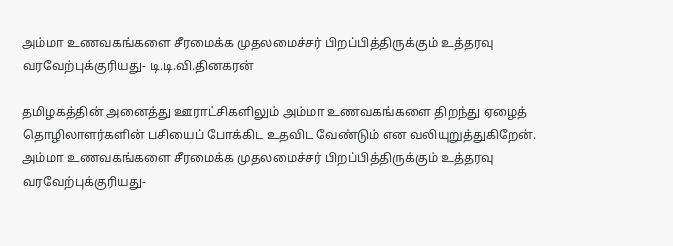அம்மா உணவகங்களை சீரமைக்க முதலமைச்சர் பிறப்பித்திருக்கும் உத்தரவு வரவேற்புக்குரியது- டி.டி.வி.தினகரன்

தமிழகத்தின் அனைத்து ஊராட்சிகளிலும் அம்மா உணவகங்களை திறந்து ஏழைத் தொழிலாளர்களின் பசியைப் போக்கிட உதவிட வேண்டும் என வலியுறுத்துகிறேன்.
அம்மா உணவகங்களை சீரமைக்க முதலமைச்சர் பிறப்பித்திருக்கும் உத்தரவு வரவேற்புக்குரியது-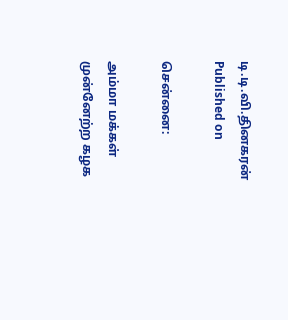டி.டி.வி.தினகரன்
Published on

சென்னை:

அம்மா மக்கள் முன்னேற்ற கழக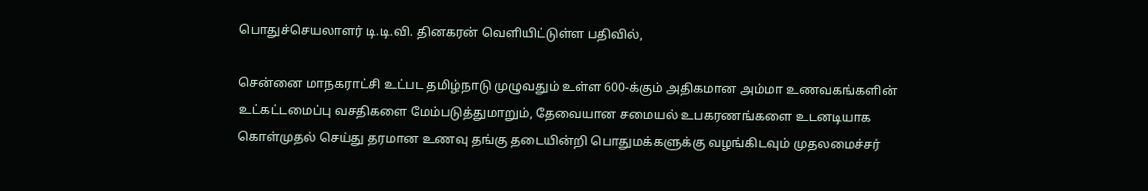பொதுச்செயலாளர் டி.டி.வி. தினகரன் வெளியிட்டுள்ள பதிவில்,

சென்னை மாநகராட்சி உட்பட தமிழ்நாடு முழுவதும் உள்ள 600-க்கும் அதிகமான அம்மா உணவகங்களின் உட்கட்டமைப்பு வசதிகளை மேம்படுத்துமாறும், தேவையான சமையல் உபகரணங்களை உடனடியாக கொள்முதல் செய்து தரமான உணவு தங்கு தடையின்றி பொதுமக்களுக்கு வழங்கிடவும் முதலமைச்சர்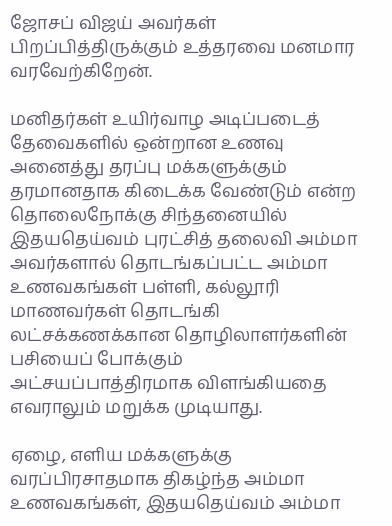ஜோசப் விஜய் அவர்கள் பிறப்பித்திருக்கும் உத்தரவை மனமார வரவேற்கிறேன்.

மனிதர்கள் உயிர்வாழ அடிப்படைத் தேவைகளில் ஒன்றான உணவு அனைத்து தரப்பு மக்களுக்கும் தரமானதாக கிடைக்க வேண்டும் என்ற தொலைநோக்கு சிந்தனையில் இதயதெய்வம் புரட்சித் தலைவி அம்மா அவர்களால் தொடங்கப்பட்ட அம்மா உணவகங்கள் பள்ளி, கல்லூரி மாணவர்கள் தொடங்கி லட்சக்கணக்கான தொழிலாளர்களின் பசியைப் போக்கும் அட்சயப்பாத்திரமாக விளங்கியதை எவராலும் மறுக்க முடியாது.

ஏழை, எளிய மக்களுக்கு வரப்பிரசாதமாக திகழ்ந்த அம்மா உணவகங்கள், இதயதெய்வம் அம்மா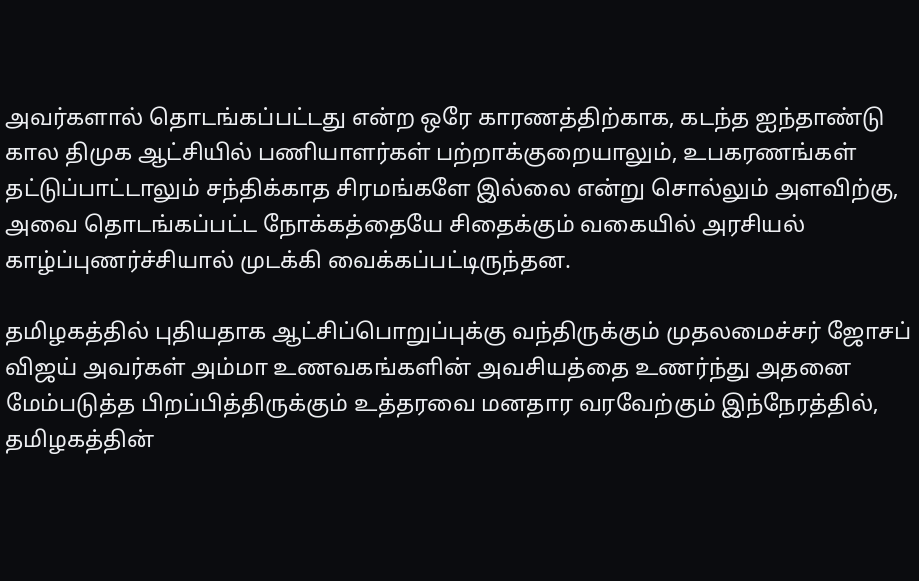அவர்களால் தொடங்கப்பட்டது என்ற ஒரே காரணத்திற்காக, கடந்த ஐந்தாண்டு கால திமுக ஆட்சியில் பணியாளர்கள் பற்றாக்குறையாலும், உபகரணங்கள் தட்டுப்பாட்டாலும் சந்திக்காத சிரமங்களே இல்லை என்று சொல்லும் அளவிற்கு, அவை தொடங்கப்பட்ட நோக்கத்தையே சிதைக்கும் வகையில் அரசியல் காழ்ப்புணர்ச்சியால் முடக்கி வைக்கப்பட்டிருந்தன.

தமிழகத்தில் புதியதாக ஆட்சிப்பொறுப்புக்கு வந்திருக்கும் முதலமைச்சர் ஜோசப் விஜய் அவர்கள் அம்மா உணவகங்களின் அவசியத்தை உணர்ந்து அதனை மேம்படுத்த பிறப்பித்திருக்கும் உத்தரவை மனதார வரவேற்கும் இந்நேரத்தில், தமிழகத்தின்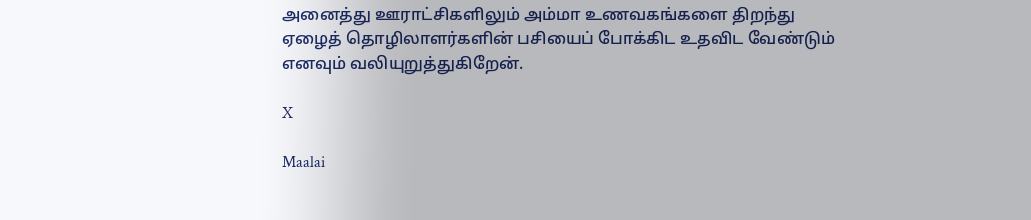அனைத்து ஊராட்சிகளிலும் அம்மா உணவகங்களை திறந்து ஏழைத் தொழிலாளர்களின் பசியைப் போக்கிட உதவிட வேண்டும் எனவும் வலியுறுத்துகிறேன்.

X

Maalai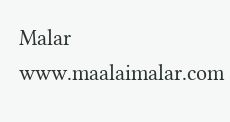Malar
www.maalaimalar.com